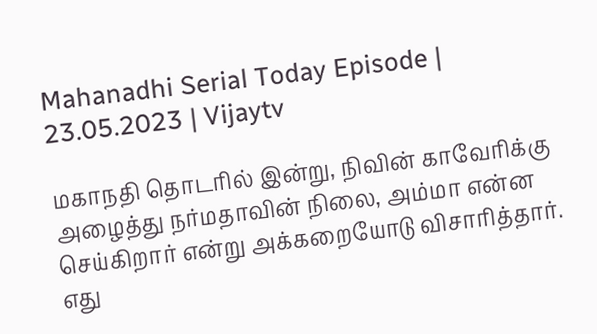Mahanadhi Serial Today Episode | 23.05.2023 | Vijaytv

மகாநதி தொடரில் இன்று, நிவின் காவேரிக்கு அழைத்து நர்மதாவின் நிலை, அம்மா என்ன செய்கிறார் என்று அக்கறையோடு விசாரித்தார். எது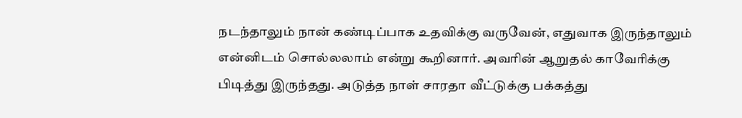நடந்தாலும் நான் கண்டிப்பாக உதவிக்கு வருவேன், எதுவாக இருந்தாலும் என்னிடம் சொல்லலாம் என்று கூறினார். அவரின் ஆறுதல் காவேரிக்கு பிடித்து இருந்தது. அடுத்த நாள் சாரதா வீட்டுக்கு பக்கத்து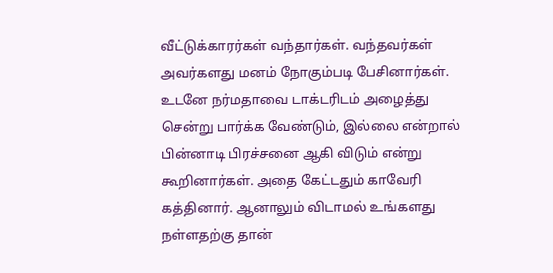வீட்டுக்காரர்கள் வந்தார்கள். வந்தவர்கள் அவர்களது மனம் நோகும்படி பேசினார்கள். உடனே நர்மதாவை டாக்டரிடம் அழைத்து சென்று பார்க்க வேண்டும், இல்லை என்றால் பின்னாடி பிரச்சனை ஆகி விடும் என்று கூறினார்கள். அதை கேட்டதும் காவேரி கத்தினார். ஆனாலும் விடாமல் உங்களது நள்ளதற்கு தான்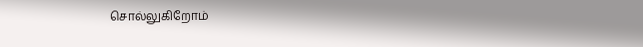சொல்லுகிறோம்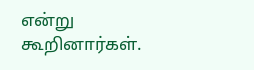என்று கூறினார்கள்.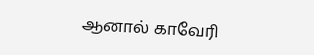ஆனால் காவேரி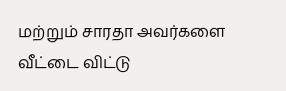மற்றும் சாரதா அவர்களை வீட்டை விட்டு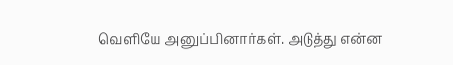வெளியே அனுப்பினார்கள். அடுத்து என்ன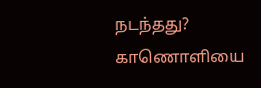நடந்தது? காணொளியை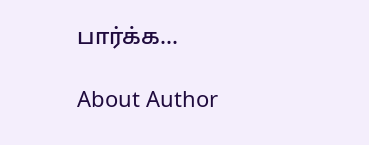பார்க்க…

About Author